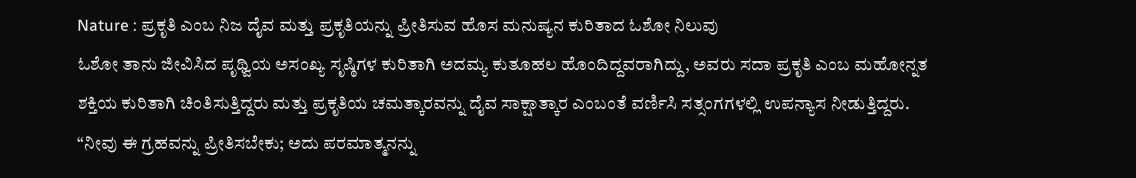Nature : ಪ್ರಕೃತಿ ಎಂಬ ನಿಜ ದೈವ ಮತ್ತು ಪ್ರಕೃತಿಯನ್ನು ಪ್ರೀತಿಸುವ ಹೊಸ ಮನುಷ್ಯನ ಕುರಿತಾದ ಓಶೋ ನಿಲುವು
ಓಶೋ ತಾನು ಜೀವಿಸಿದ ಪೃಥ್ವಿಯ ಅಸಂಖ್ಯ ಸೃಷ್ಠಿಗಳ ಕುರಿತಾಗಿ ಅದಮ್ಯ ಕುತೂಹಲ ಹೊಂದಿದ್ದವರಾಗಿದ್ದು, ಅವರು ಸದಾ ಪ್ರಕೃತಿ ಎಂಬ ಮಹೋನ್ನತ ಶಕ್ತಿಯ ಕುರಿತಾಗಿ ಚಿಂತಿಸುತ್ತಿದ್ದರು ಮತ್ತು ಪ್ರಕೃತಿಯ ಚಮತ್ಕಾರವನ್ನು ದೈವ ಸಾಕ್ಷಾತ್ಕಾರ ಎಂಬಂತೆ ವರ್ಣಿಸಿ ಸತ್ಸಂಗಗಳಲ್ಲಿ ಉಪನ್ಯಾಸ ನೀಡುತ್ತಿದ್ದರು. “ನೀವು ಈ ಗ್ರಹವನ್ನು ಪ್ರೀತಿಸಬೇಕು; ಅದು ಪರಮಾತ್ಮನನ್ನು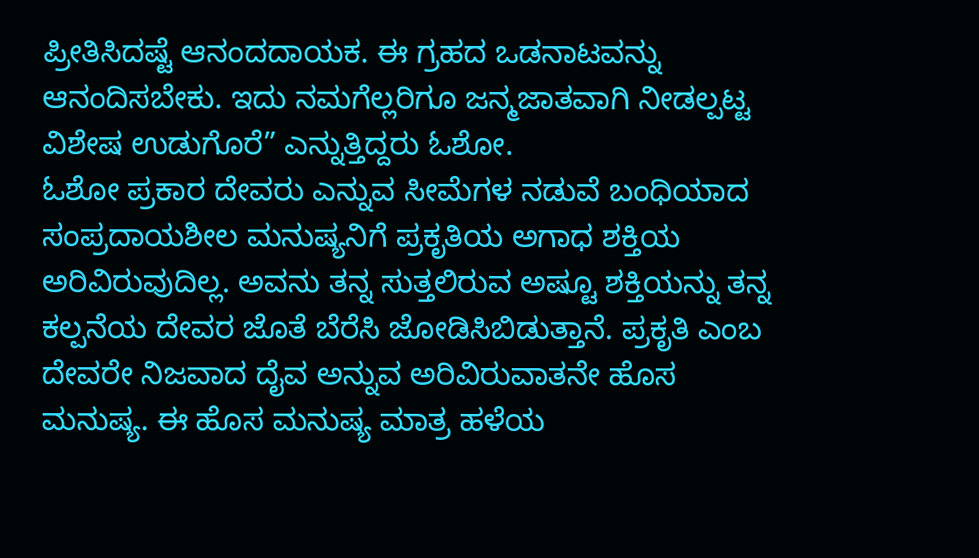ಪ್ರೀತಿಸಿದಷ್ಟೆ ಆನಂದದಾಯಕ. ಈ ಗ್ರಹದ ಒಡನಾಟವನ್ನು ಆನಂದಿಸಬೇಕು. ಇದು ನಮಗೆಲ್ಲರಿಗೂ ಜನ್ಮಜಾತವಾಗಿ ನೀಡಲ್ಪಟ್ಟ ವಿಶೇಷ ಉಡುಗೊರೆ” ಎನ್ನುತ್ತಿದ್ದರು ಓಶೋ.
ಓಶೋ ಪ್ರಕಾರ ದೇವರು ಎನ್ನುವ ಸೀಮೆಗಳ ನಡುವೆ ಬಂಧಿಯಾದ ಸಂಪ್ರದಾಯಶೀಲ ಮನುಷ್ಯನಿಗೆ ಪ್ರಕೃತಿಯ ಅಗಾಧ ಶಕ್ತಿಯ ಅರಿವಿರುವುದಿಲ್ಲ. ಅವನು ತನ್ನ ಸುತ್ತಲಿರುವ ಅಷ್ಟೂ ಶಕ್ತಿಯನ್ನು ತನ್ನ ಕಲ್ಪನೆಯ ದೇವರ ಜೊತೆ ಬೆರೆಸಿ ಜೋಡಿಸಿಬಿಡುತ್ತಾನೆ. ಪ್ರಕೃತಿ ಎಂಬ ದೇವರೇ ನಿಜವಾದ ದೈವ ಅನ್ನುವ ಅರಿವಿರುವಾತನೇ ಹೊಸ ಮನುಷ್ಯ. ಈ ಹೊಸ ಮನುಷ್ಯ ಮಾತ್ರ ಹಳೆಯ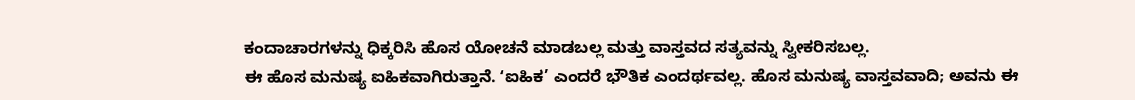ಕಂದಾಚಾರಗಳನ್ನು ಧಿಕ್ಕರಿಸಿ ಹೊಸ ಯೋಚನೆ ಮಾಡಬಲ್ಲ ಮತ್ತು ವಾಸ್ತವದ ಸತ್ಯವನ್ನು ಸ್ವೀಕರಿಸಬಲ್ಲ.
ಈ ಹೊಸ ಮನುಷ್ಯ ಐಹಿಕವಾಗಿರುತ್ತಾನೆ. ʻಐಹಿಕ’ ಎಂದರೆ ಭೌತಿಕ ಎಂದರ್ಥವಲ್ಲ. ಹೊಸ ಮನುಷ್ಯ ವಾಸ್ತವವಾದಿ; ಅವನು ಈ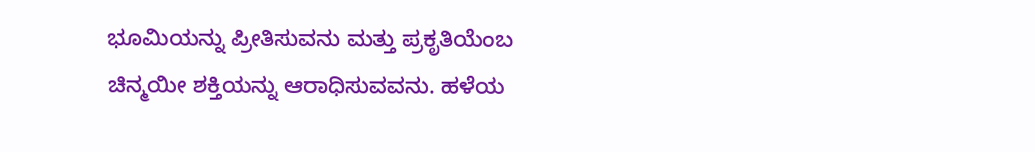ಭೂಮಿಯನ್ನು ಪ್ರೀತಿಸುವನು ಮತ್ತು ಪ್ರಕೃತಿಯೆಂಬ ಚಿನ್ಮಯೀ ಶಕ್ತಿಯನ್ನು ಆರಾಧಿಸುವವನು. ಹಳೆಯ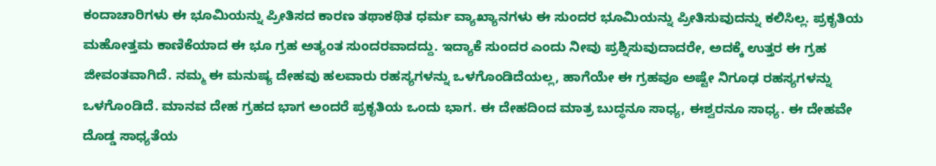ಕಂದಾಚಾರಿಗಳು ಈ ಭೂಮಿಯನ್ನು ಪ್ರೀತಿಸದ ಕಾರಣ ತಥಾಕಥಿತ ಧರ್ಮ ವ್ಯಾಖ್ಯಾನಗಳು ಈ ಸುಂದರ ಭೂಮಿಯನ್ನು ಪ್ರೀತಿಸುವುದನ್ನು ಕಲಿಸಿಲ್ಲ. ಪ್ರಕೃತಿಯ ಮಹೋತ್ತಮ ಕಾಣಿಕೆಯಾದ ಈ ಭೂ ಗ್ರಹ ಅತ್ಯಂತ ಸುಂದರವಾದದ್ದು. ಇದ್ಯಾಕೆ ಸುಂದರ ಎಂದು ನೀವು ಪ್ರಶ್ನಿಸುವುದಾದರೇ, ಅದಕ್ಕೆ ಉತ್ತರ ಈ ಗ್ರಹ ಜೀವಂತವಾಗಿದೆ. ನಮ್ಮ ಈ ಮನುಷ್ಯ ದೇಹವು ಹಲವಾರು ರಹಸ್ಯಗಳನ್ನು ಒಳಗೊಂಡಿದೆಯಲ್ಲ, ಹಾಗೆಯೇ ಈ ಗ್ರಹವೂ ಅಷ್ಟೇ ನಿಗೂಢ ರಹಸ್ಯಗಳನ್ನು ಒಳಗೊಂಡಿದೆ. ಮಾನವ ದೇಹ ಗ್ರಹದ ಭಾಗ ಅಂದರೆ ಪ್ರಕೃತಿಯ ಒಂದು ಭಾಗ. ಈ ದೇಹದಿಂದ ಮಾತ್ರ ಬುದ್ಧನೂ ಸಾಧ್ಯ, ಈಶ್ವರನೂ ಸಾಧ್ಯ. ಈ ದೇಹವೇ ದೊಡ್ಡ ಸಾಧ್ಯತೆಯ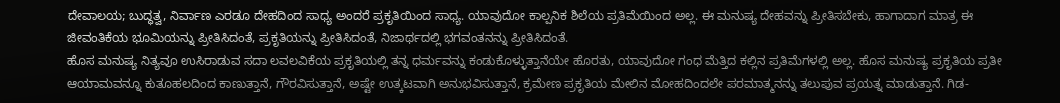ದೇವಾಲಯ; ಬುದ್ಧತ್ವ, ನಿರ್ವಾಣ ಎರಡೂ ದೇಹದಿಂದ ಸಾಧ್ಯ ಅಂದರೆ ಪ್ರಕೃತಿಯಿಂದ ಸಾಧ್ಯ. ಯಾವುದೋ ಕಾಲ್ಪನಿಕ ಶಿಲೆಯ ಪ್ರತಿಮೆಯಿಂದ ಅಲ್ಲ. ಈ ಮನುಷ್ಯ ದೇಹವನ್ನು ಪ್ರೀತಿಸಬೇಕು, ಹಾಗಾದಾಗ ಮಾತ್ರ ಈ ಜೀವಂತಿಕೆಯ ಭೂಮಿಯನ್ನು ಪ್ರೀತಿಸಿದಂತೆ, ಪ್ರಕೃತಿಯನ್ನು ಪ್ರೀತಿಸಿದಂತೆ, ನಿಜಾರ್ಥದಲ್ಲಿ ಭಗವಂತನನ್ನು ಪ್ರೀತಿಸಿದಂತೆ.
ಹೊಸ ಮನುಷ್ಯ ನಿತ್ಯವೂ ಉಸಿರಾಡುವ ಸದಾ ಲವಲವಿಕೆಯ ಪ್ರಕೃತಿಯಲ್ಲಿ ತನ್ನ ಧರ್ಮವನ್ನು ಕಂಡುಕೊಳ್ಳುತ್ತಾನೆಯೇ ಹೊರತು, ಯಾವುದೋ ಗಂಧ ಮೆತ್ತಿದ ಕಲ್ಲಿನ ಪ್ರತಿಮೆಗಳಲ್ಲಿ ಅಲ್ಲ. ಹೊಸ ಮನುಷ್ಯ ಪ್ರಕೃತಿಯ ಪ್ರತೀ ಆಯಾಮವನ್ನೂ ಕುತೂಹಲದಿಂದ ಕಾಣುತ್ತಾನೆ, ಗೌರವಿಸುತ್ತಾನೆ, ಅಷ್ಟೇ ಉತ್ಕಟವಾಗಿ ಅನುಭವಿಸುತ್ತಾನೆ, ಕ್ರಮೇಣ ಪ್ರಕೃತಿಯ ಮೇಲಿನ ಮೋಹದಿಂದಲೇ ಪರಮಾತ್ಮನನ್ನು ತಲುಪುವ ಪ್ರಯತ್ನ ಮಾಡುತ್ತಾನೆ. ಗಿಡ-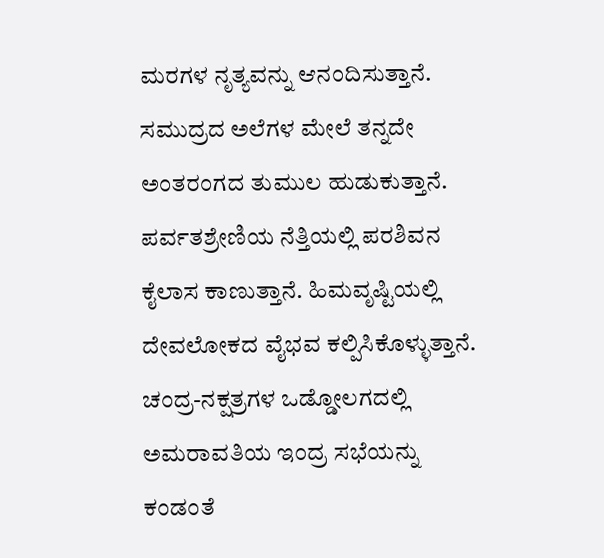ಮರಗಳ ನೃತ್ಯವನ್ನು ಆನಂದಿಸುತ್ತಾನೆ. ಸಮುದ್ರದ ಅಲೆಗಳ ಮೇಲೆ ತನ್ನದೇ ಅಂತರಂಗದ ತುಮುಲ ಹುಡುಕುತ್ತಾನೆ. ಪರ್ವತಶ್ರೇಣಿಯ ನೆತ್ತಿಯಲ್ಲಿ ಪರಶಿವನ ಕೈಲಾಸ ಕಾಣುತ್ತಾನೆ. ಹಿಮವೃಷ್ಟಿಯಲ್ಲಿ ದೇವಲೋಕದ ವೈಭವ ಕಲ್ಪಿಸಿಕೊಳ್ಳುತ್ತಾನೆ. ಚಂದ್ರ-ನಕ್ಷತ್ರಗಳ ಒಡ್ಡೋಲಗದಲ್ಲಿ ಅಮರಾವತಿಯ ಇಂದ್ರ ಸಭೆಯನ್ನು ಕಂಡಂತೆ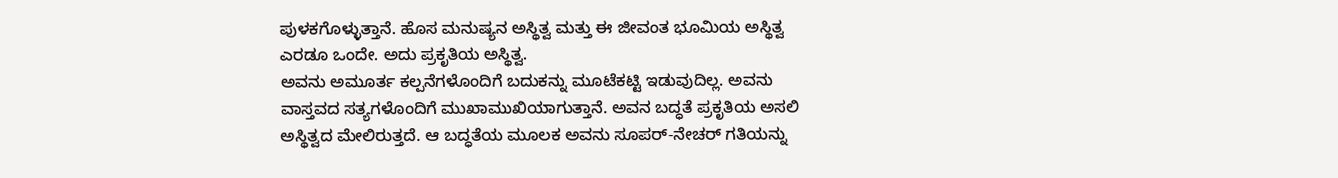ಪುಳಕಗೊಳ್ಳುತ್ತಾನೆ. ಹೊಸ ಮನುಷ್ಯನ ಅಸ್ಥಿತ್ವ ಮತ್ತು ಈ ಜೀವಂತ ಭೂಮಿಯ ಅಸ್ಥಿತ್ವ ಎರಡೂ ಒಂದೇ. ಅದು ಪ್ರಕೃತಿಯ ಅಸ್ಥಿತ್ವ.
ಅವನು ಅಮೂರ್ತ ಕಲ್ಪನೆಗಳೊಂದಿಗೆ ಬದುಕನ್ನು ಮೂಟೆಕಟ್ಟಿ ಇಡುವುದಿಲ್ಲ. ಅವನು ವಾಸ್ತವದ ಸತ್ಯಗಳೊಂದಿಗೆ ಮುಖಾಮುಖಿಯಾಗುತ್ತಾನೆ. ಅವನ ಬದ್ಧತೆ ಪ್ರಕೃತಿಯ ಅಸಲಿ ಅಸ್ಥಿತ್ವದ ಮೇಲಿರುತ್ತದೆ. ಆ ಬದ್ಧತೆಯ ಮೂಲಕ ಅವನು ಸೂಪರ್-ನೇಚರ್ ಗತಿಯನ್ನು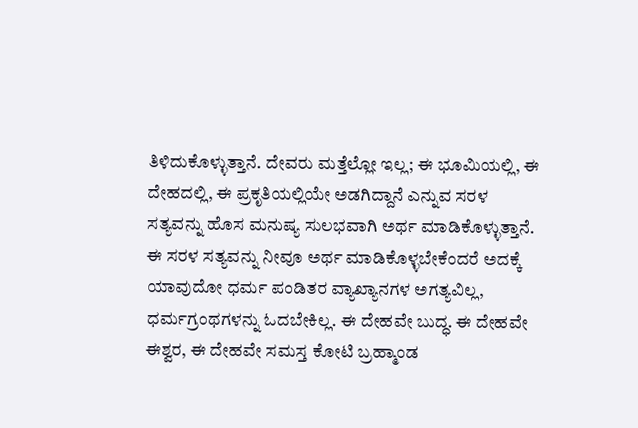ತಿಳಿದುಕೊಳ್ಳುತ್ತಾನೆ. ದೇವರು ಮತ್ತೆಲ್ಲೋ ಇಲ್ಲ; ಈ ಭೂಮಿಯಲ್ಲಿ, ಈ ದೇಹದಲ್ಲಿ, ಈ ಪ್ರಕೃತಿಯಲ್ಲಿಯೇ ಅಡಗಿದ್ದಾನೆ ಎನ್ನುವ ಸರಳ ಸತ್ಯವನ್ನು ಹೊಸ ಮನುಷ್ಯ ಸುಲಭವಾಗಿ ಅರ್ಥ ಮಾಡಿಕೊಳ್ಳುತ್ತಾನೆ. ಈ ಸರಳ ಸತ್ಯವನ್ನು ನೀವೂ ಅರ್ಥ ಮಾಡಿಕೊಳ್ಳಬೇಕೆಂದರೆ ಅದಕ್ಕೆ ಯಾವುದೋ ಧರ್ಮ ಪಂಡಿತರ ವ್ಯಾಖ್ಯಾನಗಳ ಅಗತ್ಯವಿಲ್ಲ, ಧರ್ಮಗ್ರಂಥಗಳನ್ನು ಓದಬೇಕಿಲ್ಲ. ಈ ದೇಹವೇ ಬುದ್ಧ. ಈ ದೇಹವೇ ಈಶ್ವರ, ಈ ದೇಹವೇ ಸಮಸ್ತ ಕೋಟಿ ಬ್ರಹ್ಮಾಂಡ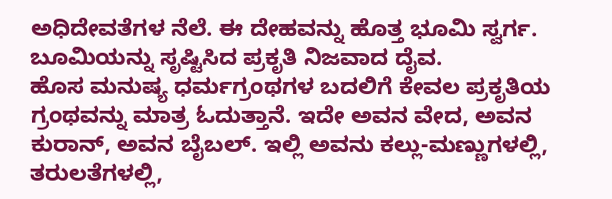ಅಧಿದೇವತೆಗಳ ನೆಲೆ. ಈ ದೇಹವನ್ನು ಹೊತ್ತ ಭೂಮಿ ಸ್ವರ್ಗ. ಬೂಮಿಯನ್ನು ಸೃಷ್ಟಿಸಿದ ಪ್ರಕೃತಿ ನಿಜವಾದ ದೈವ.
ಹೊಸ ಮನುಷ್ಯ ಧರ್ಮಗ್ರಂಥಗಳ ಬದಲಿಗೆ ಕೇವಲ ಪ್ರಕೃತಿಯ ಗ್ರಂಥವನ್ನು ಮಾತ್ರ ಓದುತ್ತಾನೆ. ಇದೇ ಅವನ ವೇದ, ಅವನ ಕುರಾನ್, ಅವನ ಬೈಬಲ್. ಇಲ್ಲಿ ಅವನು ಕಲ್ಲು-ಮಣ್ಣುಗಳಲ್ಲಿ, ತರುಲತೆಗಳಲ್ಲಿ,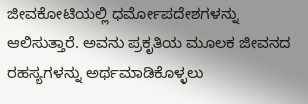ಜೀವಕೋಟಿಯಲ್ಲಿ ಧರ್ಮೋಪದೇಶಗಳನ್ನು ಆಲಿಸುತ್ತಾರೆ. ಅವನು ಪ್ರಕೃತಿಯ ಮೂಲಕ ಜೀವನದ ರಹಸ್ಯಗಳನ್ನು ಅರ್ಥಮಾಡಿಕೊಳ್ಳಲು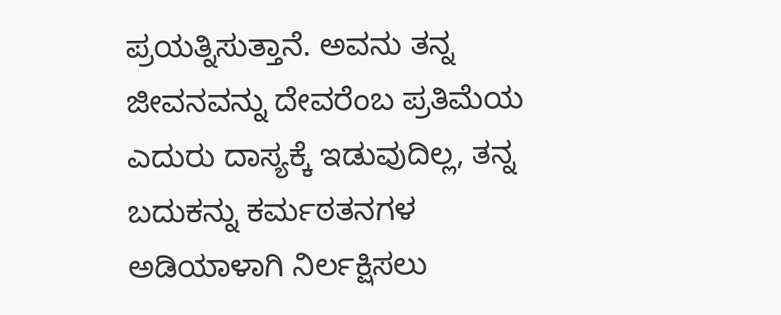ಪ್ರಯತ್ನಿಸುತ್ತಾನೆ. ಅವನು ತನ್ನ ಜೀವನವನ್ನು ದೇವರೆಂಬ ಪ್ರತಿಮೆಯ ಎದುರು ದಾಸ್ಯಕ್ಕೆ ಇಡುವುದಿಲ್ಲ, ತನ್ನ ಬದುಕನ್ನು ಕರ್ಮಠತನಗಳ ಅಡಿಯಾಳಾಗಿ ನಿರ್ಲಕ್ಷಿಸಲು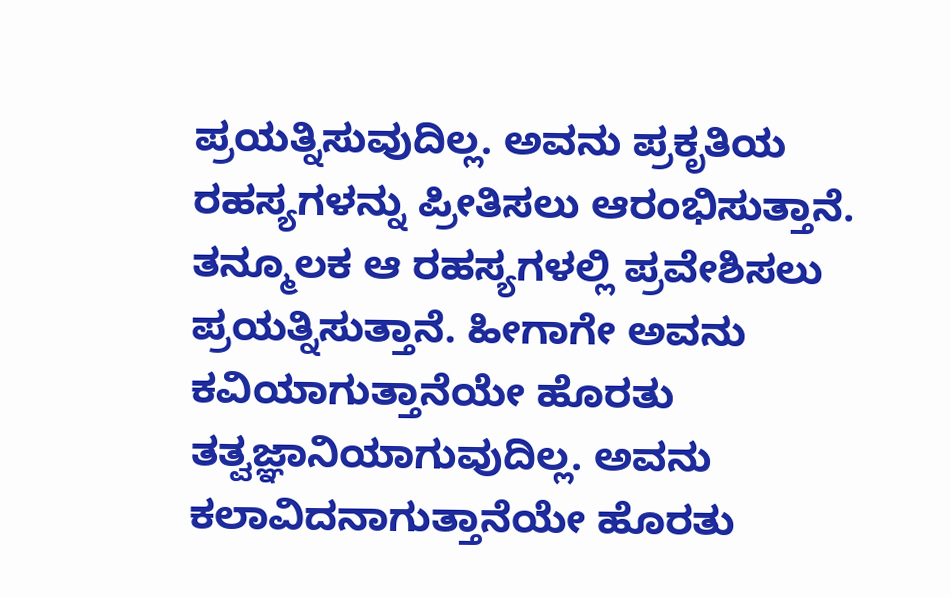ಪ್ರಯತ್ನಿಸುವುದಿಲ್ಲ. ಅವನು ಪ್ರಕೃತಿಯ ರಹಸ್ಯಗಳನ್ನು ಪ್ರೀತಿಸಲು ಆರಂಭಿಸುತ್ತಾನೆ. ತನ್ಮೂಲಕ ಆ ರಹಸ್ಯಗಳಲ್ಲಿ ಪ್ರವೇಶಿಸಲು ಪ್ರಯತ್ನಿಸುತ್ತಾನೆ. ಹೀಗಾಗೇ ಅವನು ಕವಿಯಾಗುತ್ತಾನೆಯೇ ಹೊರತು ತತ್ವಜ್ಞಾನಿಯಾಗುವುದಿಲ್ಲ. ಅವನು ಕಲಾವಿದನಾಗುತ್ತಾನೆಯೇ ಹೊರತು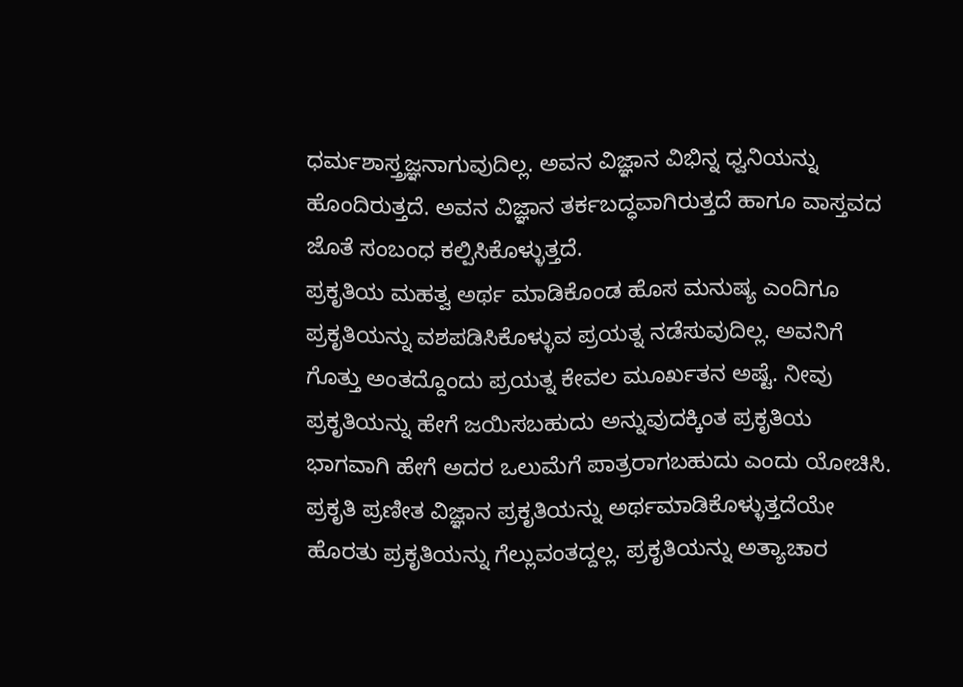ಧರ್ಮಶಾಸ್ತ್ರಜ್ಞನಾಗುವುದಿಲ್ಲ. ಅವನ ವಿಜ್ಞಾನ ವಿಭಿನ್ನ ಧ್ವನಿಯನ್ನು ಹೊಂದಿರುತ್ತದೆ. ಅವನ ವಿಜ್ಞಾನ ತರ್ಕಬದ್ಧವಾಗಿರುತ್ತದೆ ಹಾಗೂ ವಾಸ್ತವದ ಜೊತೆ ಸಂಬಂಧ ಕಲ್ಪಿಸಿಕೊಳ್ಳುತ್ತದೆ.
ಪ್ರಕೃತಿಯ ಮಹತ್ವ ಅರ್ಥ ಮಾಡಿಕೊಂಡ ಹೊಸ ಮನುಷ್ಯ ಎಂದಿಗೂ ಪ್ರಕೃತಿಯನ್ನು ವಶಪಡಿಸಿಕೊಳ್ಳುವ ಪ್ರಯತ್ನ ನಡೆಸುವುದಿಲ್ಲ. ಅವನಿಗೆ ಗೊತ್ತು ಅಂತದ್ದೊಂದು ಪ್ರಯತ್ನ ಕೇವಲ ಮೂರ್ಖತನ ಅಷ್ಟೆ. ನೀವು ಪ್ರಕೃತಿಯನ್ನು ಹೇಗೆ ಜಯಿಸಬಹುದು ಅನ್ನುವುದಕ್ಕಿಂತ ಪ್ರಕೃತಿಯ ಭಾಗವಾಗಿ ಹೇಗೆ ಅದರ ಒಲುಮೆಗೆ ಪಾತ್ರರಾಗಬಹುದು ಎಂದು ಯೋಚಿಸಿ. ಪ್ರಕೃತಿ ಪ್ರಣೀತ ವಿಜ್ಞಾನ ಪ್ರಕೃತಿಯನ್ನು ಅರ್ಥಮಾಡಿಕೊಳ್ಳುತ್ತದೆಯೇ ಹೊರತು ಪ್ರಕೃತಿಯನ್ನು ಗೆಲ್ಲುವಂತದ್ದಲ್ಲ. ಪ್ರಕೃತಿಯನ್ನು ಅತ್ಯಾಚಾರ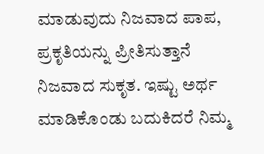ಮಾಡುವುದು ನಿಜವಾದ ಪಾಪ, ಪ್ರಕೃತಿಯನ್ನು ಪ್ರೀತಿಸುತ್ತಾನೆ ನಿಜವಾದ ಸುಕೃತ. ಇಷ್ಟು ಅರ್ಥ ಮಾಡಿಕೊಂಡು ಬದುಕಿದರೆ ನಿಮ್ಮ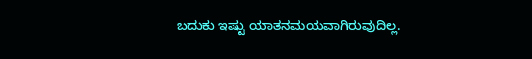ಬದುಕು ಇಷ್ಟು ಯಾತನಮಯವಾಗಿರುವುದಿಲ್ಲ.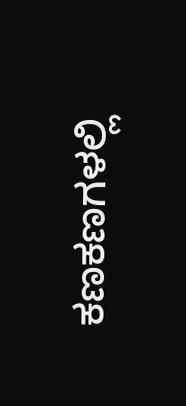ಕಣಕಣಗಳಲ್ಲಿ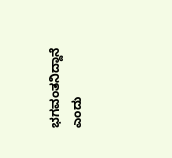ಭಗವಂತನಿದ್ದಾನೆ ಎಂದು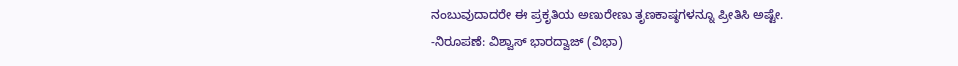ನಂಬುವುದಾದರೇ ಈ ಪ್ರಕೃತಿಯ ಅಣುರೇಣು ತೃಣಕಾಷ್ಠಗಳನ್ನೂ ಪ್ರೀತಿಸಿ ಅಷ್ಟೇ.
-ನಿರೂಪಣೆ: ವಿಶ್ವಾಸ್ ಭಾರದ್ವಾಜ್ (ವಿಭಾ)